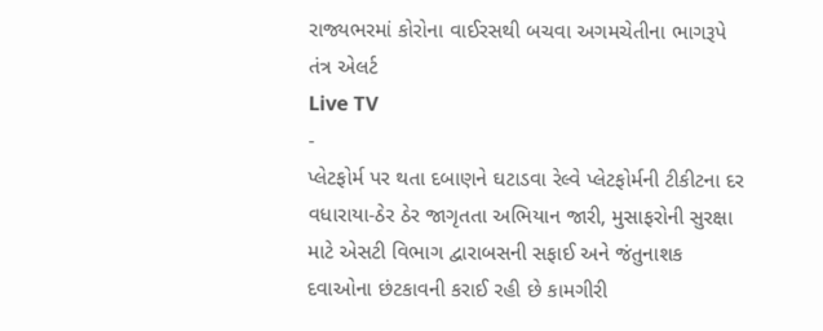રાજ્યભરમાં કોરોના વાઈરસથી બચવા અગમચેતીના ભાગરૂપે તંત્ર એલર્ટ
Live TV
-
પ્લેટફોર્મ પર થતા દબાણને ઘટાડવા રેલ્વે પ્લેટફોર્મની ટીકીટના દર વધારાયા-ઠેર ઠેર જાગૃતતા અભિયાન જારી, મુસાફરોની સુરક્ષા માટે એસટી વિભાગ દ્વારાબસની સફાઈ અને જંતુનાશક દવાઓના છંટકાવની કરાઈ રહી છે કામગીરી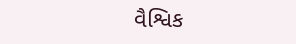વૈશ્વિક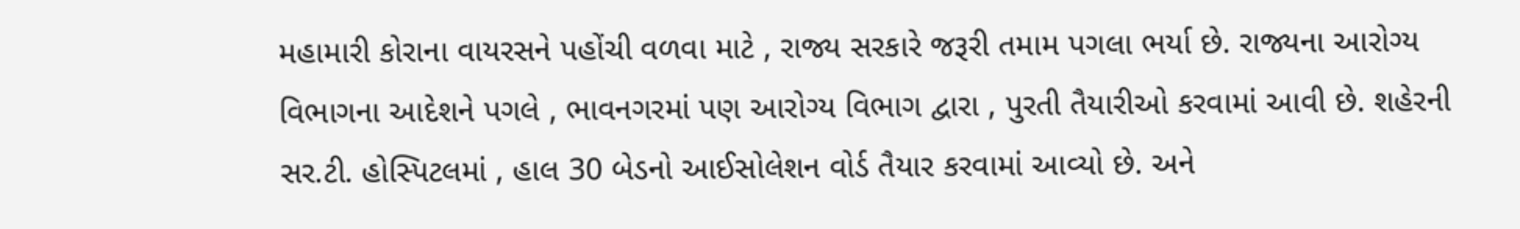મહામારી કોરાના વાયરસને પહોંચી વળવા માટે , રાજ્ય સરકારે જરૂરી તમામ પગલા ભર્યા છે. રાજ્યના આરોગ્ય વિભાગના આદેશને પગલે , ભાવનગરમાં પણ આરોગ્ય વિભાગ દ્વારા , પુરતી તૈયારીઓ કરવામાં આવી છે. શહેરની સર.ટી. હોસ્પિટલમાં , હાલ 30 બેડનો આઈસોલેશન વોર્ડ તૈયાર કરવામાં આવ્યો છે. અને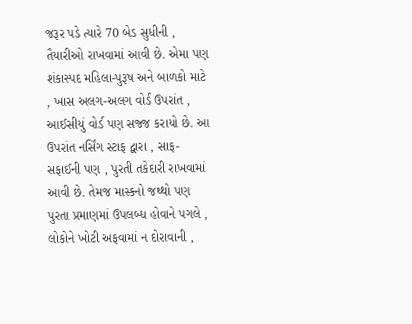જરૂર પડે ત્યારે 70 બેડ સુધીની , તૈયારીઓ રાખવામાં આવી છે. એમા પણ શંકાસ્પદ મહિલા-પુરૂષ અને બાળકો માટે , ખાસ અલગ-અલગ વોર્ડ ઉપરાંત , આઈસીયું વોર્ડ પણ સજ્જ કરાયો છે. આ ઉપરાંત નર્સિંગ સ્ટાફ દ્વારા , સાફ-સફાઈની પણ , પુરતી તકેદારી રાખવામાં આવી છે. તેમજ માસ્કનો જથ્થો પણ પુરતા પ્રમાણમાં ઉપલબ્ધ હોવાને પગલે , લોકોને ખોટી અફવામાં ન દોરાવાની ,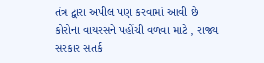તંત્ર દ્વારા અપીલ પણ કરવામાં આવી છે
કોરોના વાયરસને પહોંચી વળવા માટે , રાજ્ય સરકાર સતર્ક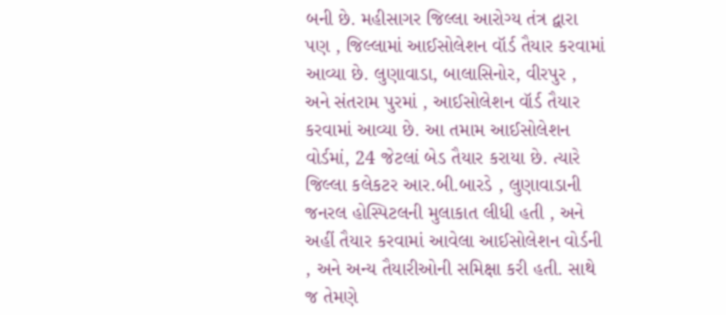બની છે. મહીસાગર જિલ્લા આરોગ્ય તંત્ર દ્વારા પણ , જિલ્લામાં આઈસોલેશન વૉર્ડ તૈયાર કરવામાં આવ્યા છે. લુણાવાડા, બાલાસિનોર, વીરપુર , અને સંતરામ પુરમાં , આઈસોલેશન વૉર્ડ તૈયાર કરવામાં આવ્યા છે. આ તમામ આઈસોલેશન વોર્ડમાં, 24 જેટલાં બેડ તૈયાર કરાયા છે. ત્યારે જિલ્લા કલેકટર આર.બી.બારડે , લુણાવાડાની જનરલ હોસ્પિટલની મુલાકાત લીધી હતી , અને અહીં તૈયાર કરવામાં આવેલા આઈસોલેશન વોર્ડની , અને અન્ય તૈયારીઓની સમિક્ષા કરી હતી. સાથે જ તેમણે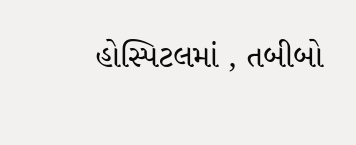હોસ્પિટલમાં , તબીબો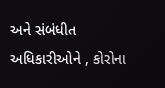અને સંબંધીત અધિકારીઓને , કોરોના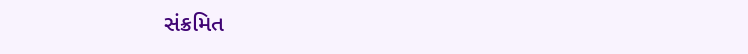સંક્રમિત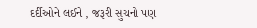દર્દીઓને લઈને , જરૂરી સુચનો પણ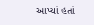આપ્યાં હતાં